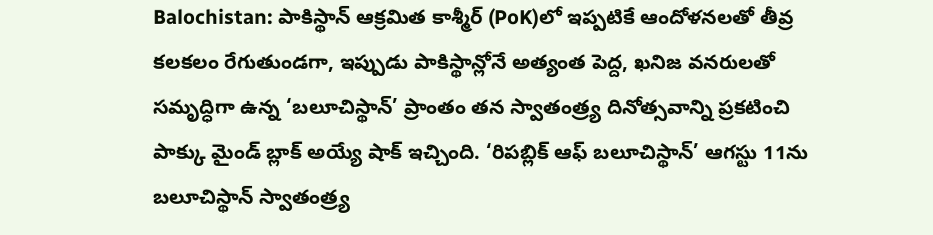Balochistan: పాకిస్థాన్ ఆక్రమిత కాశ్మీర్ (PoK)లో ఇప్పటికే ఆందోళనలతో తీవ్ర కలకలం రేగుతుండగా, ఇప్పుడు పాకిస్థాన్లోనే అత్యంత పెద్ద, ఖనిజ వనరులతో సమృద్ధిగా ఉన్న ‘బలూచిస్థాన్’ ప్రాంతం తన స్వాతంత్ర్య దినోత్సవాన్ని ప్రకటించి పాక్కు మైండ్ బ్లాక్ అయ్యే షాక్ ఇచ్చింది. ‘రిపబ్లిక్ ఆఫ్ బలూచిస్థాన్’ ఆగస్టు 11ను బలూచిస్థాన్ స్వాతంత్ర్య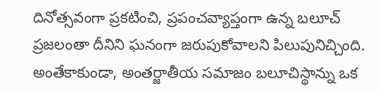దినోత్సవంగా ప్రకటించి, ప్రపంచవ్యాప్తంగా ఉన్న బలూచ్ ప్రజలంతా దీనిని ఘనంగా జరుపుకోవాలని పిలుపునిచ్చింది. అంతేకాకుండా, అంతర్జాతీయ సమాజం బలూచిస్థాన్ను ఒక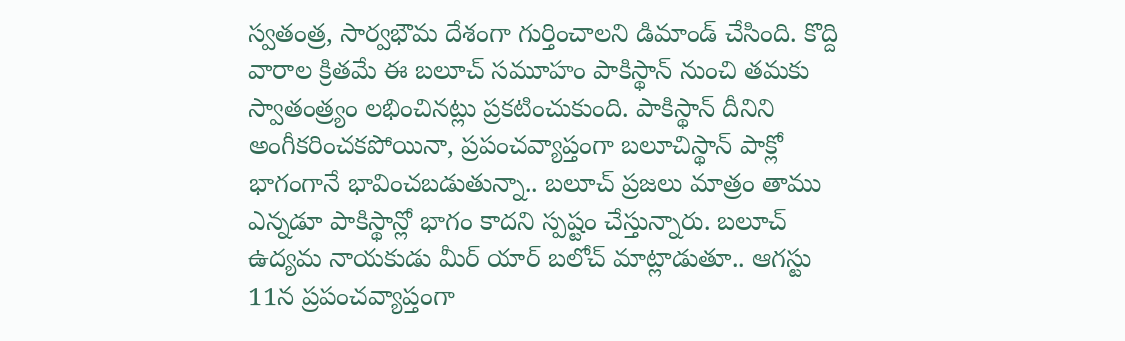స్వతంత్ర, సార్వభౌమ దేశంగా గుర్తించాలని డిమాండ్ చేసింది. కొద్ది వారాల క్రితమే ఈ బలూచ్ సమూహం పాకిస్థాన్ నుంచి తమకు స్వాతంత్ర్యం లభించినట్లు ప్రకటించుకుంది. పాకిస్థాన్ దీనిని అంగీకరించకపోయినా, ప్రపంచవ్యాప్తంగా బలూచిస్థాన్ పాక్లో భాగంగానే భావించబడుతున్నా.. బలూచ్ ప్రజలు మాత్రం తాము ఎన్నడూ పాకిస్థాన్లో భాగం కాదని స్పష్టం చేస్తున్నారు. బలూచ్ ఉద్యమ నాయకుడు మీర్ యార్ బలోచ్ మాట్లాడుతూ.. ఆగస్టు 11న ప్రపంచవ్యాప్తంగా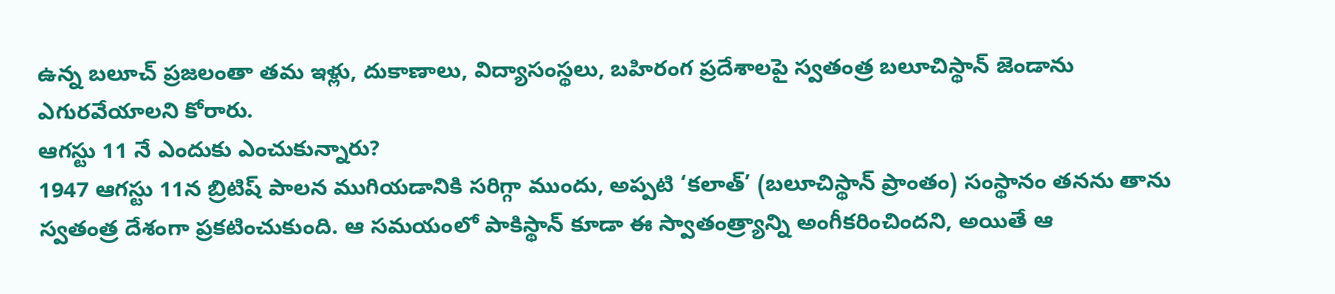ఉన్న బలూచ్ ప్రజలంతా తమ ఇళ్లు, దుకాణాలు, విద్యాసంస్థలు, బహిరంగ ప్రదేశాలపై స్వతంత్ర బలూచిస్థాన్ జెండాను ఎగురవేయాలని కోరారు.
ఆగస్టు 11 నే ఎందుకు ఎంచుకున్నారు?
1947 ఆగస్టు 11న బ్రిటిష్ పాలన ముగియడానికి సరిగ్గా ముందు, అప్పటి ‘కలాత్’ (బలూచిస్థాన్ ప్రాంతం) సంస్థానం తనను తాను స్వతంత్ర దేశంగా ప్రకటించుకుంది. ఆ సమయంలో పాకిస్థాన్ కూడా ఈ స్వాతంత్ర్యాన్ని అంగీకరించిందని, అయితే ఆ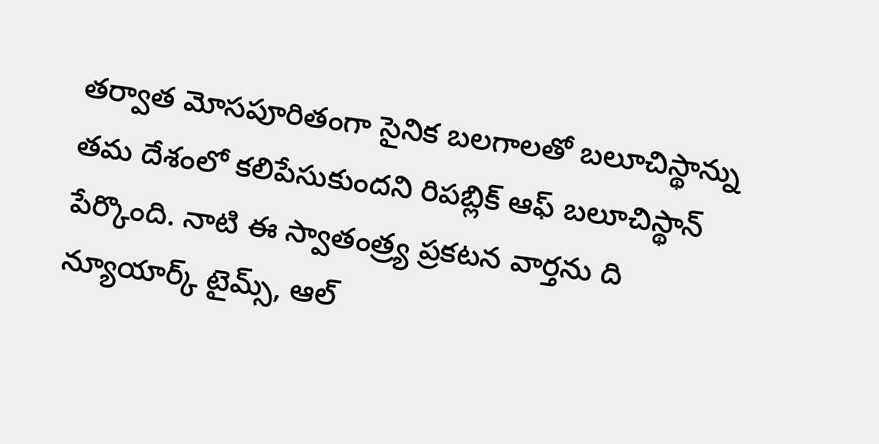తర్వాత మోసపూరితంగా సైనిక బలగాలతో బలూచిస్థాన్ను తమ దేశంలో కలిపేసుకుందని రిపబ్లిక్ ఆఫ్ బలూచిస్థాన్ పేర్కొంది. నాటి ఈ స్వాతంత్ర్య ప్రకటన వార్తను ది న్యూయార్క్ టైమ్స్, ఆల్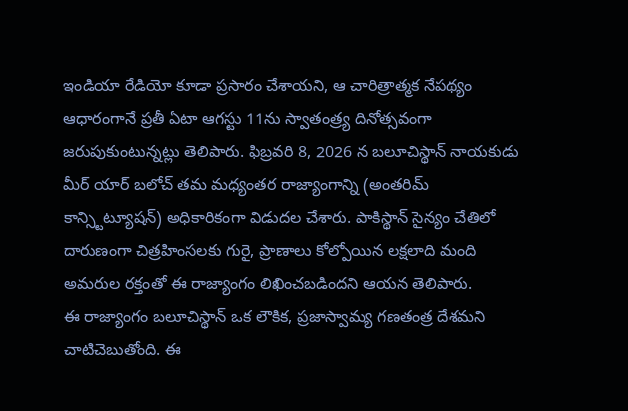ఇండియా రేడియో కూడా ప్రసారం చేశాయని, ఆ చారిత్రాత్మక నేపథ్యం ఆధారంగానే ప్రతీ ఏటా ఆగస్టు 11ను స్వాతంత్ర్య దినోత్సవంగా జరుపుకుంటున్నట్లు తెలిపారు. ఫిబ్రవరి 8, 2026 న బలూచిస్థాన్ నాయకుడు మీర్ యార్ బలోచ్ తమ మధ్యంతర రాజ్యాంగాన్ని (అంతరిమ్ కాన్స్టిట్యూషన్) అధికారికంగా విడుదల చేశారు. పాకిస్థాన్ సైన్యం చేతిలో దారుణంగా చిత్రహింసలకు గురై, ప్రాణాలు కోల్పోయిన లక్షలాది మంది అమరుల రక్తంతో ఈ రాజ్యాంగం లిఖించబడిందని ఆయన తెలిపారు.
ఈ రాజ్యాంగం బలూచిస్థాన్ ఒక లౌకిక, ప్రజాస్వామ్య గణతంత్ర దేశమని చాటిచెబుతోంది. ఈ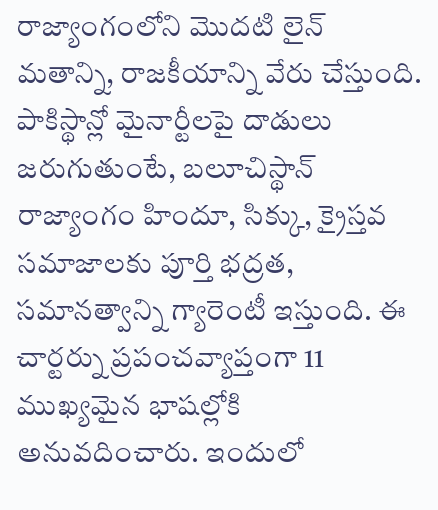రాజ్యాంగంలోని మొదటి లైన్ మతాన్ని, రాజకీయాన్ని వేరు చేస్తుంది.
పాకిస్థాన్లో మైనార్టీలపై దాడులు జరుగుతుంటే, బలూచిస్థాన్ రాజ్యాంగం హిందూ, సిక్కు, క్రైస్తవ సమాజాలకు పూర్తి భద్రత, సమానత్వాన్ని గ్యారెంటీ ఇస్తుంది. ఈ చార్టర్ను ప్రపంచవ్యాప్తంగా 11 ముఖ్యమైన భాషల్లోకి అనువదించారు. ఇందులో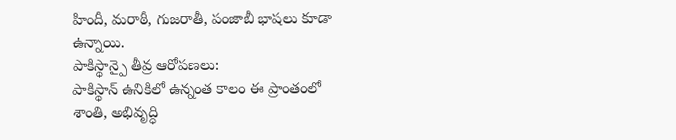హిందీ, మరాఠీ, గుజరాతీ, పంజాబీ భాషలు కూడా ఉన్నాయి.
పాకిస్థాన్పై తీవ్ర ఆరోపణలు:
పాకిస్థాన్ ఉనికిలో ఉన్నంత కాలం ఈ ప్రాంతంలో శాంతి, అభివృద్ధి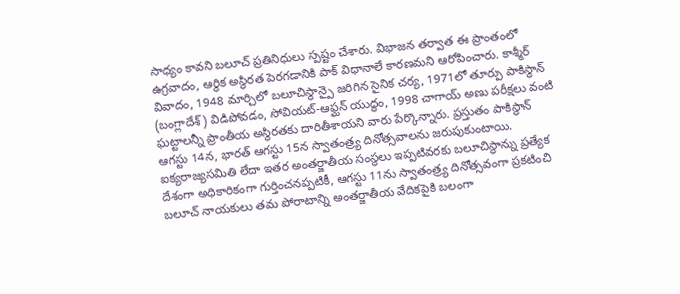సాధ్యం కావని బలూచ్ ప్రతినిధులు స్పష్టం చేశారు. విభాజన తర్వాత ఈ ప్రాంతంలో ఉగ్రవాదం, ఆర్థిక అస్థిరత పెరగడానికి పాక్ విధానాలే కారణమని ఆరోపించారు. కాశ్మీర్ వివాదం, 1948 మార్చిలో బలూచిస్థాన్పై జరిగిన సైనిక చర్య, 1971లో తూర్పు పాకిస్థాన్ (బంగ్లాదేశ్) విడిపోవడం, సోవియట్-ఆఫ్ఘన్ యుద్ధం, 1998 చాగాయ్ అణు పరీక్షలు వంటి ఘట్టాలన్నీ ప్రాంతీయ అస్థిరతకు దారితీశాయని వారు పేర్కొన్నారు. ప్రస్తుతం పాకిస్థాన్ ఆగస్టు 14న, భారత్ ఆగస్టు 15న స్వాతంత్ర్య దినోత్సవాలను జరుపుకుంటాయి. ఐక్యరాజ్యసమితి లేదా ఇతర అంతర్జాతీయ సంస్థలు ఇప్పటివరకు బలూచిస్థాన్ను ప్రత్యేక దేశంగా అధికారికంగా గుర్తించనప్పటికీ, ఆగస్టు 11ను స్వాతంత్ర్య దినోత్సవంగా ప్రకటించి బలూచ్ నాయకులు తమ పోరాటాన్ని అంతర్జాతీయ వేదికపైకి బలంగా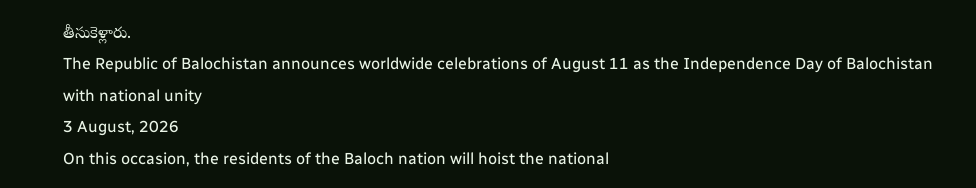తీసుకెళ్లారు.
The Republic of Balochistan announces worldwide celebrations of August 11 as the Independence Day of Balochistan with national unity
3 August, 2026
On this occasion, the residents of the Baloch nation will hoist the national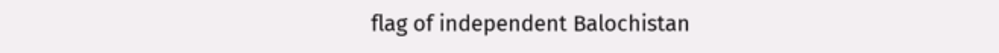flag of independent Balochistan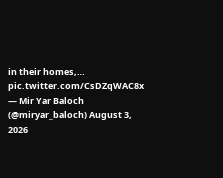in their homes,… pic.twitter.com/CsDZqWAC8x
— Mir Yar Baloch (@miryar_baloch) August 3, 2026